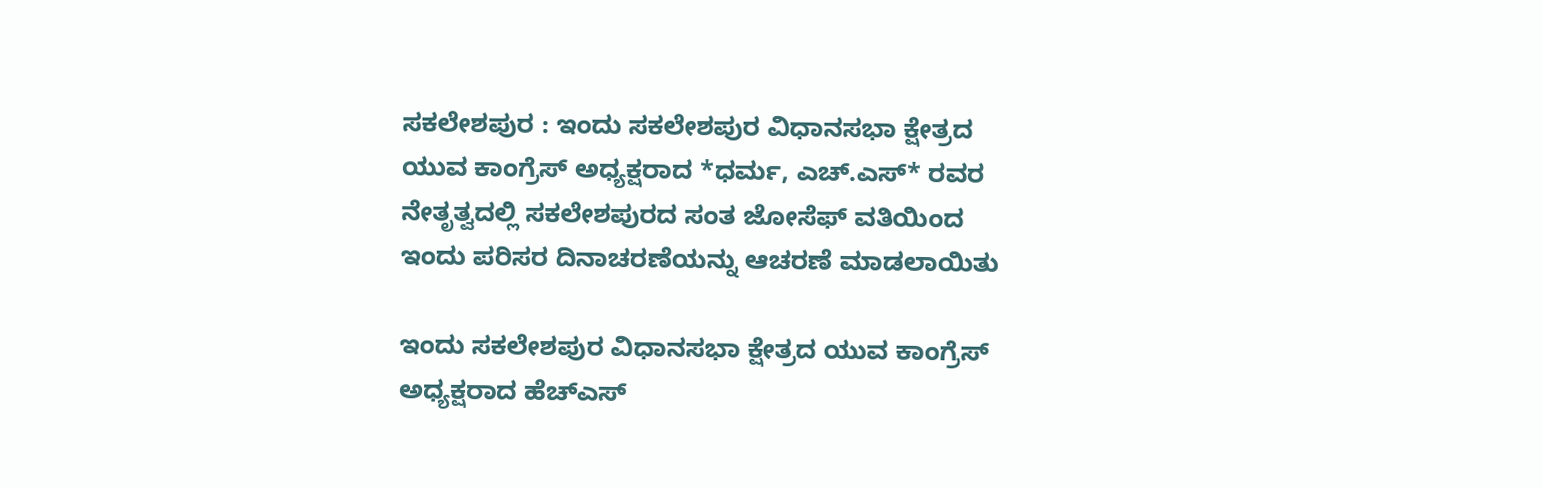ಸಕಲೇಶಪುರ : ಇಂದು ಸಕಲೇಶಪುರ ವಿಧಾನಸಭಾ ಕ್ಷೇತ್ರದ ಯುವ ಕಾಂಗ್ರೆಸ್ ಅಧ್ಯಕ್ಷರಾದ *ಧರ್ಮ, ಎಚ್.ಎಸ್* ರವರ ನೇತೃತ್ವದಲ್ಲಿ ಸಕಲೇಶಪುರದ ಸಂತ ಜೋಸೆಫ್ ವತಿಯಿಂದ ಇಂದು ಪರಿಸರ ದಿನಾಚರಣೆಯನ್ನು ಆಚರಣೆ ಮಾಡಲಾಯಿತು

ಇಂದು ಸಕಲೇಶಪುರ ವಿಧಾನಸಭಾ ಕ್ಷೇತ್ರದ ಯುವ ಕಾಂಗ್ರೆಸ್ ಅಧ್ಯಕ್ಷರಾದ ಹೆಚ್ಎಸ್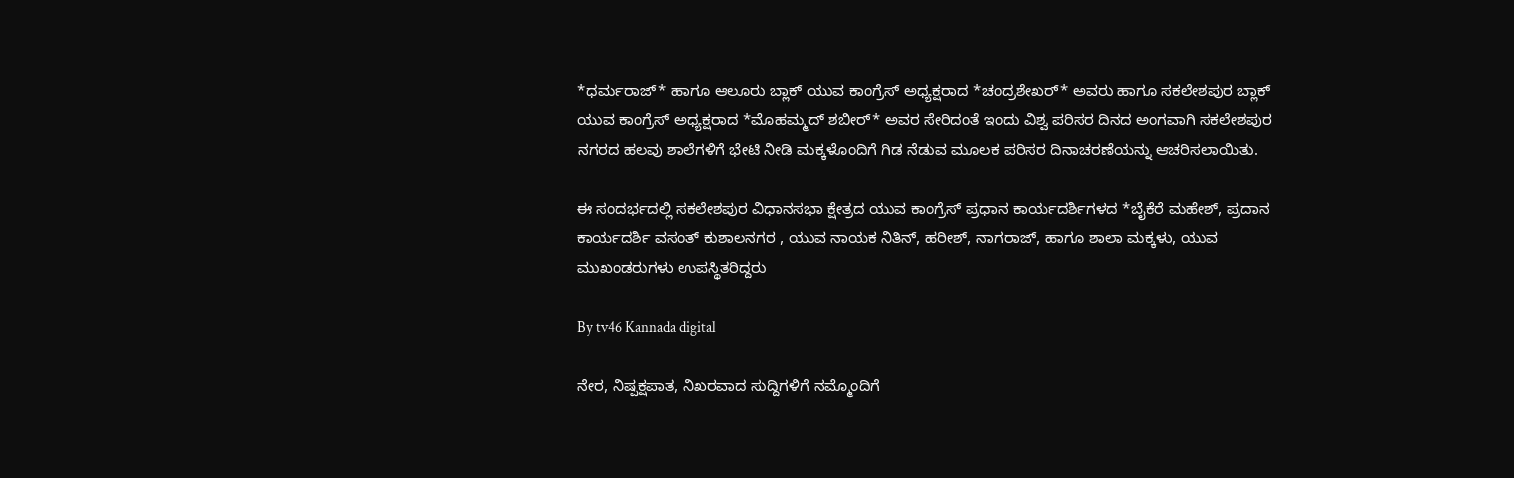*ಧರ್ಮರಾಜ್* ಹಾಗೂ ಆಲೂರು ಬ್ಲಾಕ್ ಯುವ ಕಾಂಗ್ರೆಸ್ ಅಧ್ಯಕ್ಷರಾದ *ಚಂದ್ರಶೇಖರ್* ಅವರು ಹಾಗೂ ಸಕಲೇಶಪುರ ಬ್ಲಾಕ್ ಯುವ ಕಾಂಗ್ರೆಸ್ ಅಧ್ಯಕ್ಷರಾದ *ಮೊಹಮ್ಮದ್ ಶಬೀರ್* ಅವರ ಸೇರಿದಂತೆ ಇಂದು ವಿಶ್ವ ಪರಿಸರ ದಿನದ ಅಂಗವಾಗಿ ಸಕಲೇಶಪುರ ನಗರದ ಹಲವು ಶಾಲೆಗಳಿಗೆ ಭೇಟಿ ನೀಡಿ ಮಕ್ಕಳೊಂದಿಗೆ ಗಿಡ ನೆಡುವ ಮೂಲಕ ಪರಿಸರ ದಿನಾಚರಣೆಯನ್ನು ಆಚರಿಸಲಾಯಿತು.

ಈ ಸಂದರ್ಭದಲ್ಲಿ ಸಕಲೇಶಪುರ ವಿಧಾನಸಭಾ ಕ್ಷೇತ್ರದ ಯುವ ಕಾಂಗ್ರೆಸ್ ಪ್ರಧಾನ ಕಾರ್ಯದರ್ಶಿಗಳದ *ಬೈಕೆರೆ ಮಹೇಶ್, ಪ್ರದಾನ ಕಾರ್ಯದರ್ಶಿ ವಸಂತ್ ಕುಶಾಲನಗರ , ಯುವ ನಾಯಕ ನಿತಿನ್, ಹರೀಶ್, ನಾಗರಾಜ್, ಹಾಗೂ ಶಾಲಾ ಮಕ್ಕಳು, ಯುವ ಮುಖಂಡರುಗಳು ಉಪಸ್ಥಿತರಿದ್ದರು

By tv46 Kannada digital

ನೇರ, ನಿಷ್ಪಕ್ಷಪಾತ, ನಿಖರವಾದ ಸುದ್ದಿಗಳಿಗೆ ನಮ್ಮೊಂದಿಗೆ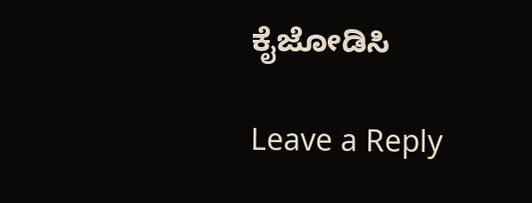ಕೈಜೋಡಿಸಿ

Leave a Reply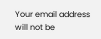Your email address will not be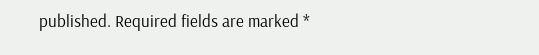published. Required fields are marked *